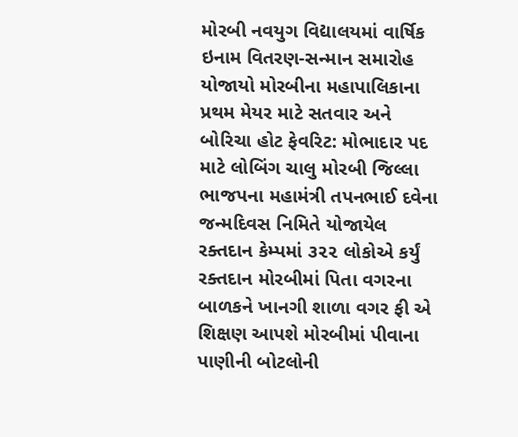મોરબી નવયુગ વિદ્યાલયમાં વાર્ષિક ઇનામ વિતરણ-સન્માન સમારોહ યોજાયો મોરબીના મહાપાલિકાના પ્રથમ મેયર માટે સતવાર અને બોરિચા હોટ ફેવરિટ: મોભાદાર પદ માટે લોબિંગ ચાલુ મોરબી જિલ્લા ભાજપના મહામંત્રી તપનભાઈ દવેના જન્મદિવસ નિમિતે યોજાયેલ રક્તદાન કેમ્પમાં ૩૨૨ લોકોએ કર્યું રક્તદાન મોરબીમાં પિતા વગરના બાળકને ખાનગી શાળા વગર ફી એ શિક્ષણ આપશે મોરબીમાં પીવાના પાણીની બોટલોની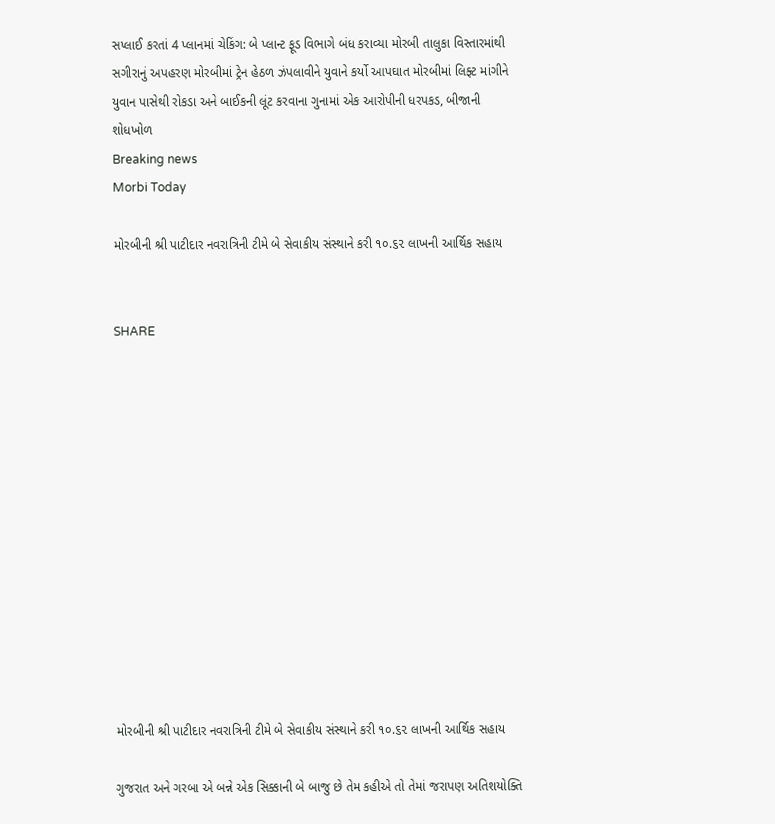સપ્લાઈ કરતાં 4 પ્લાનમાં ચેકિંગ: બે પ્લાન્ટ ફૂડ વિભાગે બંધ કરાવ્યા મોરબી તાલુકા વિસ્તારમાંથી સગીરાનું અપહરણ મોરબીમાં ટ્રેન હેઠળ ઝંપલાવીને યુવાને કર્યો આપઘાત મોરબીમાં લિફ્ટ માંગીને યુવાન પાસેથી રોકડા અને બાઈકની લૂંટ કરવાના ગુનામાં એક આરોપીની ધરપકડ, બીજાની શોધખોળ
Breaking news
Morbi Today

મોરબીની શ્રી પાટીદાર નવરાત્રિની ટીમે બે સેવાકીય સંસ્થાને કરી ૧૦.૬૨ લાખની આર્થિક સહાય


SHARE













મોરબીની શ્રી પાટીદાર નવરાત્રિની ટીમે બે સેવાકીય સંસ્થાને કરી ૧૦.૬૨ લાખની આર્થિક સહાય

ગુજરાત અને ગરબા એ બન્ને એક સિક્કાની બે બાજુ છે તેમ કહીએ તો તેમાં જરાપણ અતિશયોક્તિ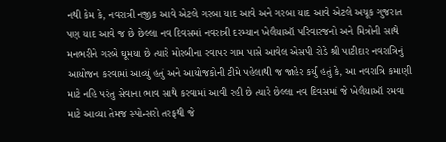નથી કેમ કે, નવરાત્રી નજીક આવે એટલે ગરબા યાદ આવે અને ગરબા યાદ આવે એટલે અચૂક ગુજરાત પણ યાદ આવે જ છે છેલ્લા નવ દિવસમાં નવરાત્રી દરમ્યાન ખેલૈયાઑ પરિવારજનો અને મિત્રોની સાથે મનભરીને ગરબે ઘૂમયા છે ત્યારે મોરબીના રવાપર ગામ પાસે આવેલ એસપી રોડે શ્રી પાટીદાર નવરાત્રિનું આયોજન કરવામાં આવ્યું હતું અને આયોજકોની ટીમે પહેલાથી જ જાહેર કર્યું હતું કે, આ નવરાત્રિ કમાણી માટે નહિ પરંતુ સેવાના ભાવ સાથે કરવામાં આવી રહી છે ત્યારે છેલ્લા નવ દિવસમાં જે ખેલૈયાઑ રમવા માટે આવ્યા તેમજ સ્પોન્સરો તરફથી જે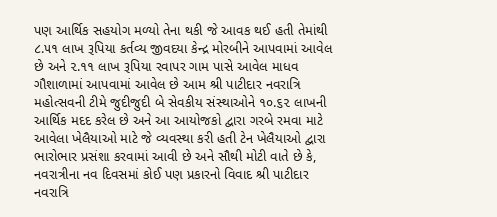પણ આર્થિક સહયોગ મળ્યો તેના થકી જે આવક થઈ હતી તેમાંથી ૮.૫૧ લાખ રૂપિયા કર્તવ્ય જીવદયા કેન્દ્ર મોરબીને આપવામાં આવેલ છે અને ૨.૧૧ લાખ રૂપિયા રવાપર ગામ પાસે આવેલ માધવ ગૌશાળામાં આપવામાં આવેલ છે આમ શ્રી પાટીદાર નવરાત્રિ મહોત્સવની ટીમે જુદીજુદી બે સેવકીય સંસ્થાઓને ૧૦.૬૨ લાખની આર્થિક મદદ કરેલ છે અને આ આયોજકો દ્વારા ગરબે રમવા માટે આવેલા ખેલૈયાઓ માટે જે વ્યવસ્થા કરી હતી ટેન ખેલૈયાઓ દ્વારા ભારોભાર પ્રસંશા કરવામાં આવી છે અને સૌથી મોટી વાતે છે કે, નવરાત્રીના નવ દિવસમાં કોઈ પણ પ્રકારનો વિવાદ શ્રી પાટીદાર નવરાત્રિ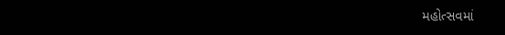મહોત્સવમાં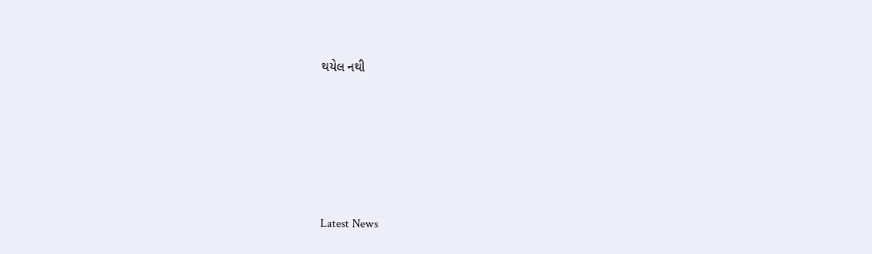થયેલ નથી






Latest News